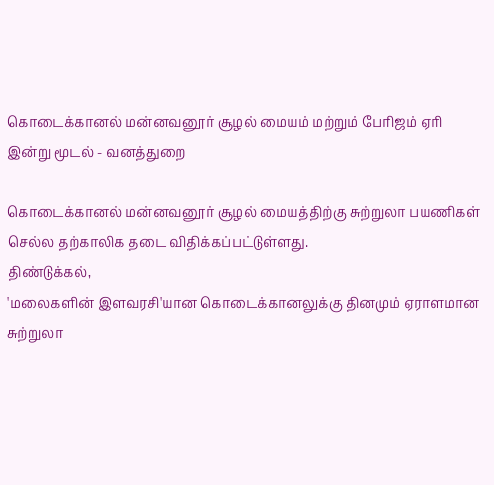கொடைக்கானல் மன்னவனூர் சூழல் மையம் மற்றும் பேரிஜம் ஏரி இன்று மூடல் - வனத்துறை

கொடைக்கானல் மன்னவனூர் சூழல் மையத்திற்கு சுற்றுலா பயணிகள் செல்ல தற்காலிக தடை விதிக்கப்பட்டுள்ளது.
திண்டுக்கல்,
'மலைகளின் இளவரசி'யான கொடைக்கானலுக்கு தினமும் ஏராளமான சுற்றுலா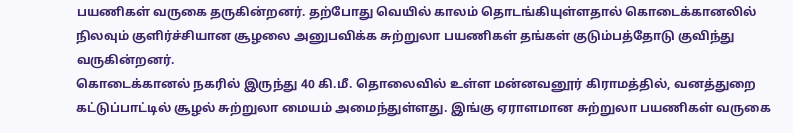பயணிகள் வருகை தருகின்றனர். தற்போது வெயில் காலம் தொடங்கியுள்ளதால் கொடைக்கானலில் நிலவும் குளிர்ச்சியான சூழலை அனுபவிக்க சுற்றுலா பயணிகள் தங்கள் குடும்பத்தோடு குவிந்து வருகின்றனர்.
கொடைக்கானல் நகரில் இருந்து 40 கி.மீ. தொலைவில் உள்ள மன்னவனூர் கிராமத்தில், வனத்துறை கட்டுப்பாட்டில் சூழல் சுற்றுலா மையம் அமைந்துள்ளது. இங்கு ஏராளமான சுற்றுலா பயணிகள் வருகை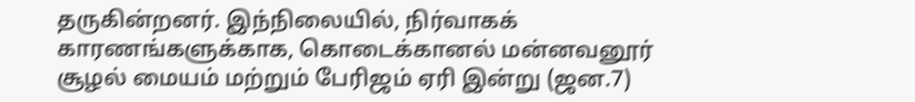தருகின்றனர். இந்நிலையில், நிர்வாகக் காரணங்களுக்காக, கொடைக்கானல் மன்னவனூர் சூழல் மையம் மற்றும் பேரிஜம் ஏரி இன்று (ஜன.7)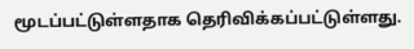மூடப்பட்டுள்ளதாக தெரிவிக்கப்பட்டுள்ளது.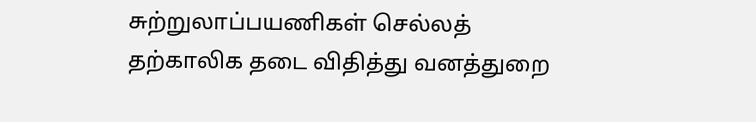சுற்றுலாப்பயணிகள் செல்லத் தற்காலிக தடை விதித்து வனத்துறை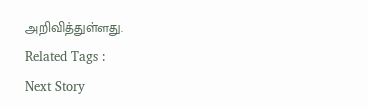அறிவித்துள்ளது.
Related Tags :
Next Story